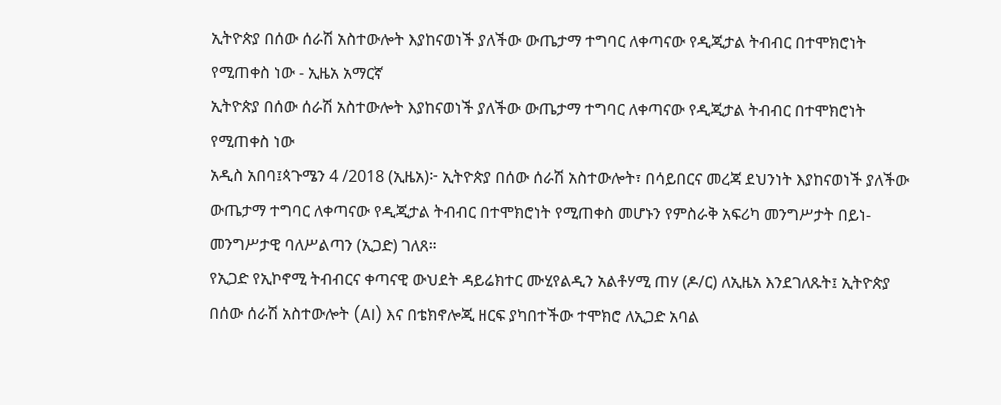ኢትዮጵያ በሰው ሰራሽ አስተውሎት እያከናወነች ያለችው ውጤታማ ተግባር ለቀጣናው የዲጂታል ትብብር በተሞክሮነት የሚጠቀስ ነው - ኢዜአ አማርኛ
ኢትዮጵያ በሰው ሰራሽ አስተውሎት እያከናወነች ያለችው ውጤታማ ተግባር ለቀጣናው የዲጂታል ትብብር በተሞክሮነት የሚጠቀስ ነው
አዲስ አበባ፤ጳጉሜን 4 /2018 (ኢዜአ)፦ ኢትዮጵያ በሰው ሰራሽ አስተውሎት፣ በሳይበርና መረጃ ደህንነት እያከናወነች ያለችው ውጤታማ ተግባር ለቀጣናው የዲጂታል ትብብር በተሞክሮነት የሚጠቀስ መሆኑን የምስራቅ አፍሪካ መንግሥታት በይነ-መንግሥታዊ ባለሥልጣን (ኢጋድ) ገለጸ።
የኢጋድ የኢኮኖሚ ትብብርና ቀጣናዊ ውህደት ዳይሬክተር ሙሂየልዲን አልቶሃሚ ጠሃ (ዶ/ር) ለኢዜአ እንደገለጹት፤ ኢትዮጵያ በሰው ሰራሽ አስተውሎት (AI) እና በቴክኖሎጂ ዘርፍ ያካበተችው ተሞክሮ ለኢጋድ አባል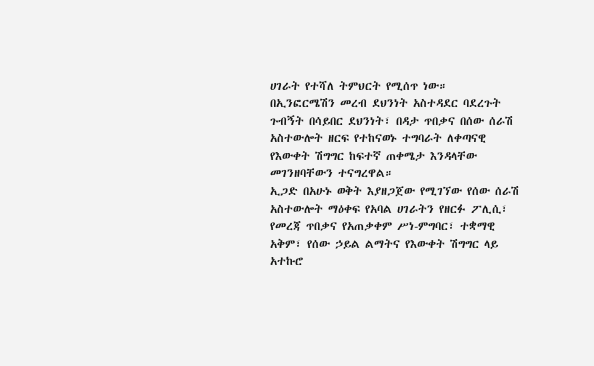ሀገራት የተሻለ ትምህርት የሚሰጥ ነው።
በኢንፎርሜሽን መረብ ደህንነት አስተዳደር ባደረጉት ጉብኝት በሳይበር ደህንነት፣ በዳታ ጥበቃና በሰው ሰራሽ አስተውሎት ዘርፍ የተከናወኑ ተግባራት ለቀጣናዊ የእውቀት ሽግግር ከፍተኛ ጠቀሜታ እንዳላቸው መገንዘባቸውን ተናግረዋል።
ኢጋድ በአሁኑ ወቅት እያዘጋጀው የሚገኘው የሰው ሰራሽ አስተውሎት ማዕቀፍ የአባል ሀገራትን የዘርፉ ፖሊሲ፣ የመረጃ ጥበቃና የአጠቃቀም ሥነ-ምግባር፣ ተቋማዊ አቅም፣ የሰው ኃይል ልማትና የእውቀት ሽግግር ላይ አተኩሮ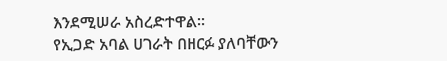እንደሚሠራ አስረድተዋል።
የኢጋድ አባል ሀገራት በዘርፉ ያለባቸውን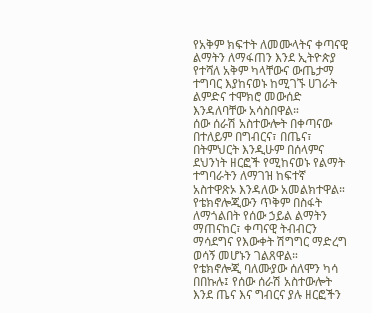የአቅም ክፍተት ለመሙላትና ቀጣናዊ ልማትን ለማፋጠን እንደ ኢትዮጵያ የተሻለ አቅም ካላቸውና ውጤታማ ተግባር እያከናወኑ ከሚገኙ ሀገራት ልምድና ተሞክሮ መውሰድ እንዳለባቸው አሳስበዋል።
ሰው ሰራሽ አስተውሎት በቀጣናው በተለይም በግብርና፣ በጤና፣ በትምህርት እንዲሁም በሰላምና ደህንነት ዘርፎች የሚከናወኑ የልማት ተግባራትን ለማገዝ ከፍተኛ አስተዋጽኦ እንዳለው አመልክተዋል።
የቴክኖሎጂውን ጥቅም በስፋት ለማጎልበት የሰው ኃይል ልማትን ማጠናከር፣ ቀጣናዊ ትብብርን ማሳደግና የእውቀት ሽግግር ማድረግ ወሳኝ መሆኑን ገልጸዋል።
የቴክኖሎጂ ባለሙያው ሰለሞን ካሳ በበኩሉ፤ የሰው ሰራሽ አስተውሎት እንደ ጤና እና ግብርና ያሉ ዘርፎችን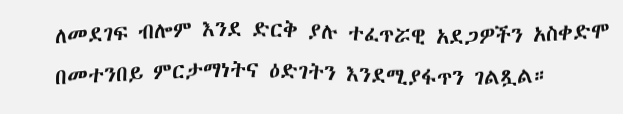ለመደገፍ ብሎም እንደ ድርቅ ያሉ ተፈጥሯዊ አደጋዎችን አስቀድሞ በመተንበይ ምርታማነትና ዕድገትን እንደሚያፋጥን ገልጿል።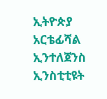ኢትዮጵያ አርቴፊሻል ኢንተለጀንስ ኢንስቲቲዩት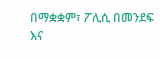በማቋቋም፣ ፖሊሲ በመንደፍ እና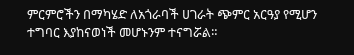ምርምሮችን በማካሄድ ለአጎራባች ሀገራት ጭምር አርዓያ የሚሆን ተግባር እያከናወነች መሆኑንም ተናግሯል።